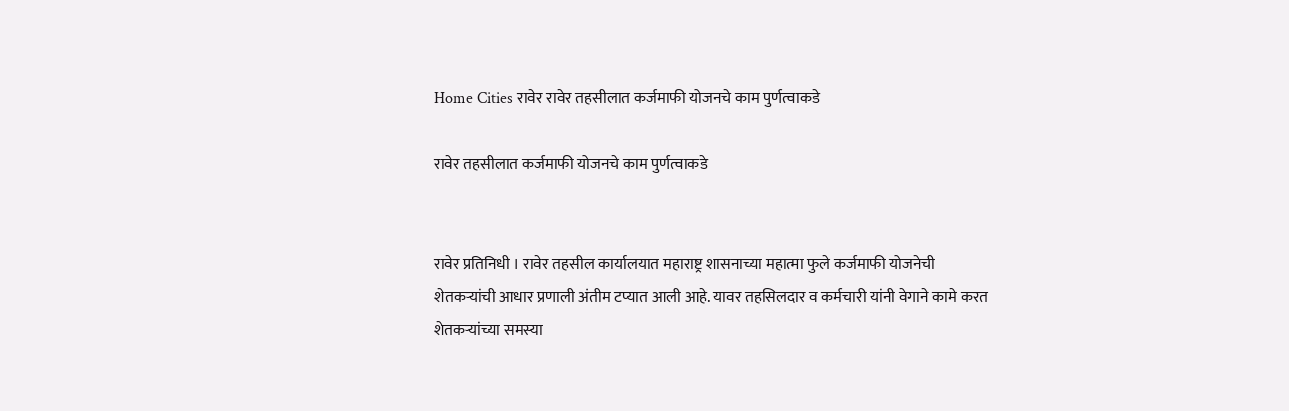Home Cities रावेर रावेर तहसीलात कर्जमाफी योजनचे काम पुर्णत्वाकडे

रावेर तहसीलात कर्जमाफी योजनचे काम पुर्णत्वाकडे


रावेर प्रतिनिधी । रावेर तहसील कार्यालयात महाराष्ट्र शासनाच्या महात्मा फुले कर्जमाफी योजनेची शेतकऱ्‍यांची आधार प्रणाली अंतीम टप्यात आली आहे. यावर तहसिलदार व कर्मचारी यांनी वेगाने कामे करत शेतकऱ्यांच्या समस्या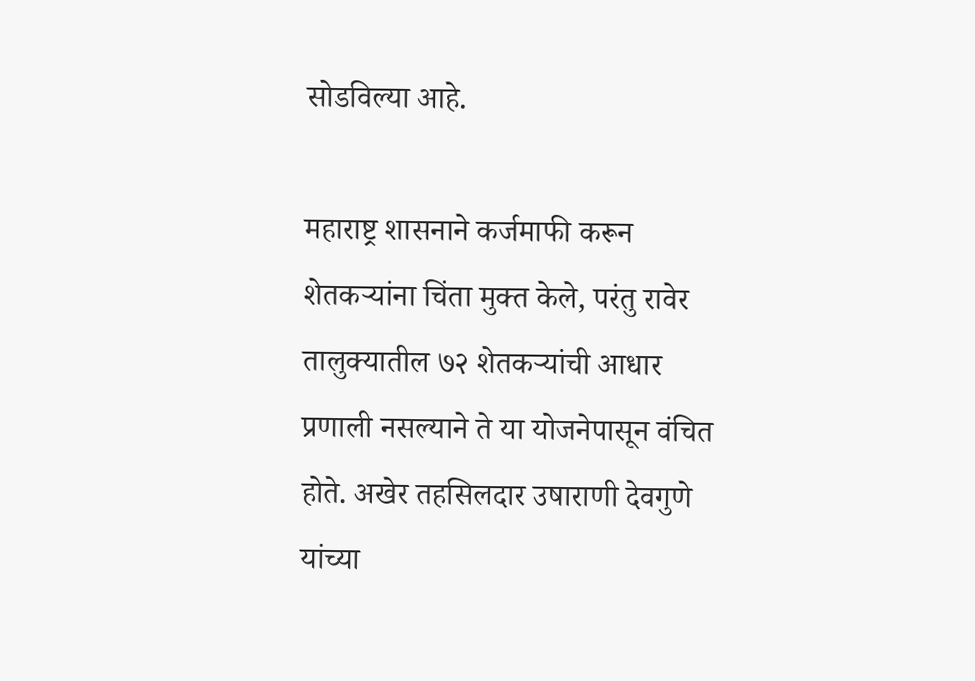सोडविल्या आहे.

महाराष्ट्र शासनाने कर्जमाफी करून शेतकऱ्यांना चिंता मुक्त केले, परंतु रावेर तालुक्यातील ७२ शेतकऱ्यांची आधार प्रणाली नसल्याने ते या योजनेपासून वंचित होते. अखेर तहसिलदार उषाराणी देवगुणे यांच्या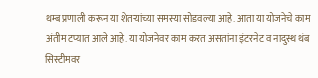थम्ब प्रणाली करून या शेतऱ्यांच्या समस्या सोडवल्या आहे. आता या योजनेचे काम अंतीम टप्यात आले आहे. या योजनेवर काम करत असतांना इंटरनेट व नादुस्थ थंब सिस्टीमवर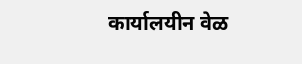कार्यालयीन वेळ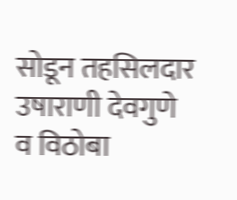सोडून तहसिलदार उषाराणी देवगुणे व विठोबा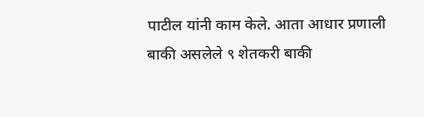पाटील यांनी काम केले. आता आधार प्रणाली बाकी असलेले ९ शेतकरी बाकी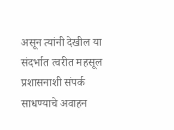असून त्यांनी देखील या संदर्भात त्वरीत महसूल प्रशासनाशी संपर्क साधण्याचे अवाहन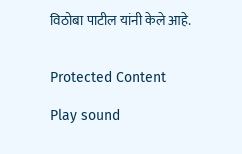विठोबा पाटील यांनी केले आहे.


Protected Content

Play sound